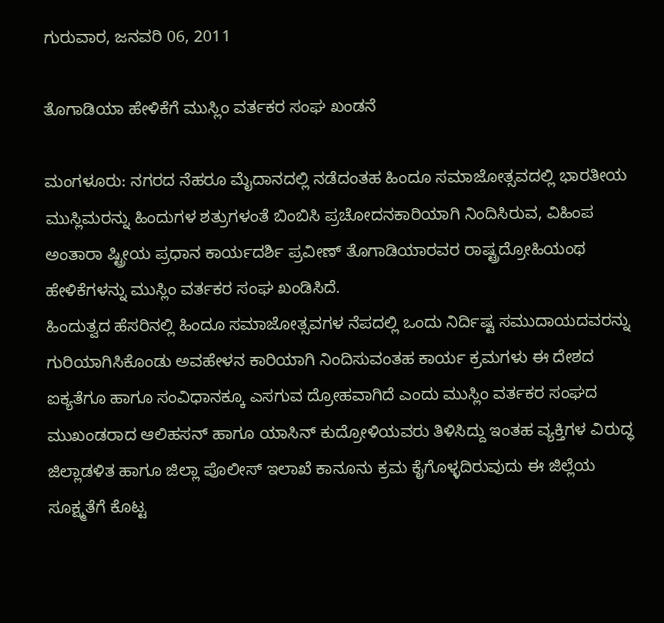ಗುರುವಾರ, ಜನವರಿ 06, 2011

ತೊಗಾಡಿಯಾ ಹೇಳಿಕೆಗೆ ಮುಸ್ಲಿಂ ವರ್ತಕರ ಸಂಘ ಖಂಡನೆ

ಮಂಗಳೂರು: ನಗರದ ನೆಹರೂ ಮೈದಾನದಲ್ಲಿ ನಡೆದಂತಹ ಹಿಂದೂ ಸಮಾಜೋತ್ಸವದಲ್ಲಿ ಭಾರತೀಯ ಮುಸ್ಲಿಮರನ್ನು ಹಿಂದುಗಳ ಶತ್ರುಗಳಂತೆ ಬಿಂಬಿಸಿ ಪ್ರಚೋದನಕಾರಿಯಾಗಿ ನಿಂದಿಸಿರುವ, ವಿಹಿಂಪ ಅಂತಾರಾ ಷ್ಟ್ರೀಯ ಪ್ರಧಾನ ಕಾರ್ಯದರ್ಶಿ ಪ್ರವೀಣ್ ತೊಗಾಡಿಯಾರವರ ರಾಷ್ಟ್ರದ್ರೋಹಿಯಂಥ ಹೇಳಿಕೆಗಳನ್ನು ಮುಸ್ಲಿಂ ವರ್ತಕರ ಸಂಘ ಖಂಡಿಸಿದೆ.
ಹಿಂದುತ್ವದ ಹೆಸರಿನಲ್ಲಿ ಹಿಂದೂ ಸಮಾಜೋತ್ಸವಗಳ ನೆಪದಲ್ಲಿ ಒಂದು ನಿರ್ದಿಷ್ಟ ಸಮುದಾಯದವರನ್ನು ಗುರಿಯಾಗಿಸಿಕೊಂಡು ಅವಹೇಳನ ಕಾರಿಯಾಗಿ ನಿಂದಿಸುವಂತಹ ಕಾರ್ಯ ಕ್ರಮಗಳು ಈ ದೇಶದ ಐಕ್ಯತೆಗೂ ಹಾಗೂ ಸಂವಿಧಾನಕ್ಕೂ ಎಸಗುವ ದ್ರೋಹವಾಗಿದೆ ಎಂದು ಮುಸ್ಲಿಂ ವರ್ತಕರ ಸಂಘದ ಮುಖಂಡರಾದ ಆಲಿಹಸನ್ ಹಾಗೂ ಯಾಸಿನ್ ಕುದ್ರೋಳಿಯವರು ತಿಳಿಸಿದ್ದು ಇಂತಹ ವ್ಯಕ್ತಿಗಳ ವಿರುದ್ಧ ಜಿಲ್ಲಾಡಳಿತ ಹಾಗೂ ಜಿಲ್ಲಾ ಪೊಲೀಸ್ ಇಲಾಖೆ ಕಾನೂನು ಕ್ರಮ ಕೈಗೊಳ್ಳದಿರುವುದು ಈ ಜಿಲ್ಲೆಯ ಸೂಕ್ಷ್ಮತೆಗೆ ಕೊಟ್ಟ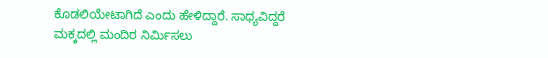ಕೊಡಲಿಯೇಟಾಗಿದೆ ಎಂದು ಹೇಳಿದ್ದಾರೆ. ಸಾಧ್ಯವಿದ್ದರೆ ಮಕ್ಕದಲ್ಲಿ ಮಂದಿರ ನಿರ್ಮಿಸಲು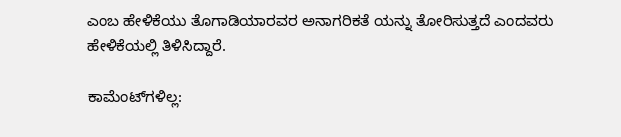ಎಂಬ ಹೇಳಿಕೆಯು ತೊಗಾಡಿಯಾರವರ ಅನಾಗರಿಕತೆ ಯನ್ನು ತೋರಿಸುತ್ತದೆ ಎಂದವರು ಹೇಳಿಕೆಯಲ್ಲಿ ತಿಳಿಸಿದ್ದಾರೆ.

ಕಾಮೆಂಟ್‌ಗಳಿಲ್ಲ: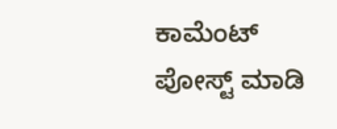ಕಾಮೆಂಟ್‌‌ ಪೋಸ್ಟ್‌ ಮಾಡಿ